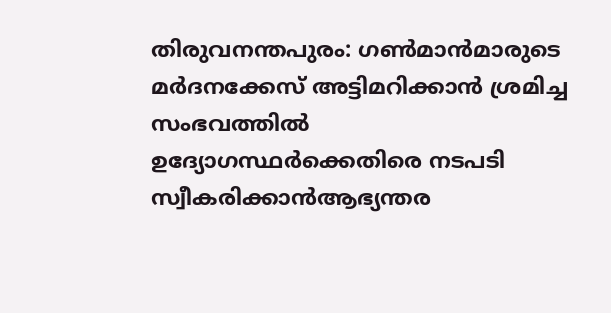തിരുവനന്തപുരം: ഗൺമാൻമാരുടെ മർദനക്കേസ് അട്ടിമറിക്കാൻ ശ്രമിച്ച സംഭവത്തിൽ ഉദ്യോഗസ്ഥർക്കെതിരെ നടപടി സ്വീകരിക്കാൻആഭ്യന്തര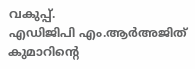വകുപ്പ്.
എഡിജിപി എം.ആർഅജിത് കുമാറിന്റെ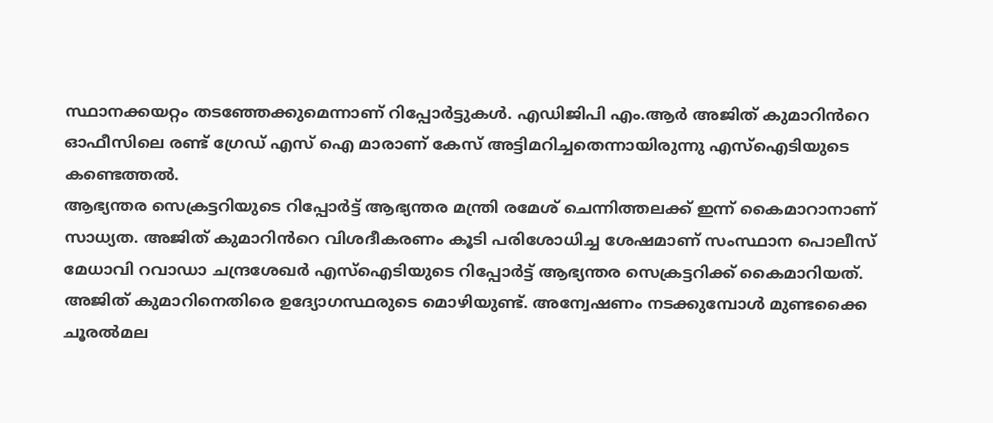സ്ഥാനക്കയറ്റം തടഞ്ഞേക്കുമെന്നാണ് റിപ്പോർട്ടുകൾ. എഡിജിപി എം.ആർ അജിത് കുമാറിൻറെ ഓഫീസിലെ രണ്ട് ഗ്രേഡ് എസ് ഐ മാരാണ് കേസ് അട്ടിമറിച്ചതെന്നായിരുന്നു എസ്ഐടിയുടെ കണ്ടെത്തൽ.
ആഭ്യന്തര സെക്രട്ടറിയുടെ റിപ്പോർട്ട് ആഭ്യന്തര മന്ത്രി രമേശ് ചെന്നിത്തലക്ക് ഇന്ന് കൈമാറാനാണ് സാധ്യത. അജിത് കുമാറിൻറെ വിശദീകരണം കൂടി പരിശോധിച്ച ശേഷമാണ് സംസ്ഥാന പൊലീസ് മേധാവി റവാഡാ ചന്ദ്രശേഖർ എസ്ഐടിയുടെ റിപ്പോർട്ട് ആഭ്യന്തര സെക്രട്ടറിക്ക് കൈമാറിയത്.
അജിത് കുമാറിനെതിരെ ഉദ്യോഗസ്ഥരുടെ മൊഴിയുണ്ട്. അന്വേഷണം നടക്കുമ്പോൾ മുണ്ടക്കൈ ചൂരൽമല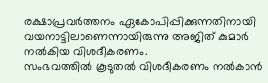രക്ഷാപ്രവർത്തനം ഏകോപിപ്പിക്കുന്നതിനായി വയനാട്ടിലാണെന്നായിരുന്നു അജിത് കുമാർ നൽകിയ വിശദീകരണം.
സംഭവത്തിൽ കൂടുതൽ വിശദീകരണം നൽകാൻ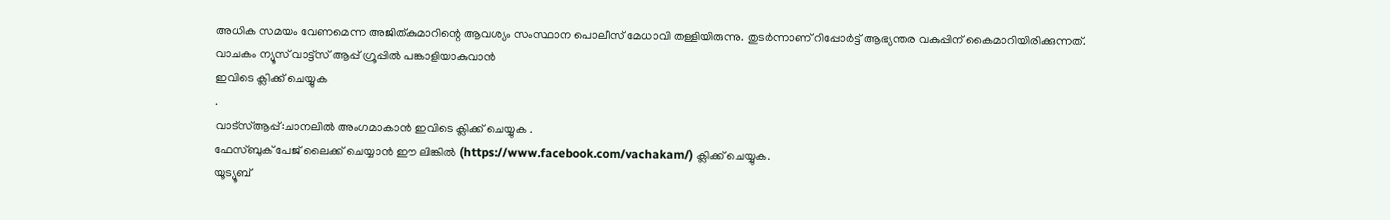അധിക സമയം വേണമെന്ന അജിത്കുമാറിന്റെ ആവശ്യം സംസ്ഥാന പൊലീസ് മേധാവി തള്ളിയിരുന്നു. തുടർന്നാണ് റിപ്പോർട്ട് ആഭ്യന്തര വകുപ്പിന് കൈമാറിയിരിക്കുന്നത്.
വാചകം ന്യൂസ് വാട്ട്സ് ആപ്പ് ഗ്രൂപ്പിൽ പങ്കാളിയാകുവാൻ
ഇവിടെ ക്ലിക്ക് ചെയ്യുക
.
വാട്സ്ആപ്പ്:ചാനലിൽ അംഗമാകാൻ ഇവിടെ ക്ലിക്ക് ചെയ്യുക .
ഫേസ്ബുക് പേജ് ലൈക്ക് ചെയ്യാൻ ഈ ലിങ്കിൽ (https://www.facebook.com/vachakam/) ക്ലിക്ക് ചെയ്യുക.
യൂട്യൂബ്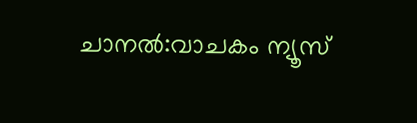ചാനൽ:വാചകം ന്യൂസ്